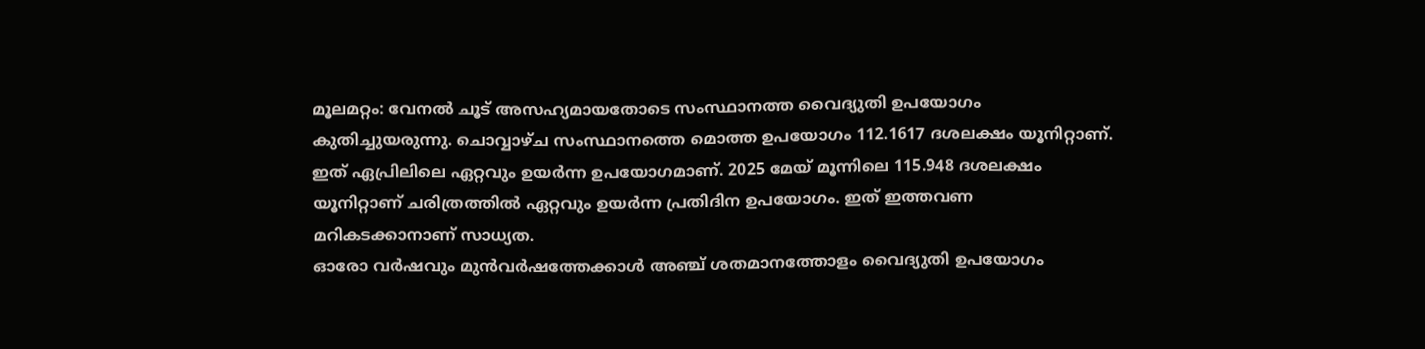മൂലമറ്റം: വേനൽ ചൂട് അസഹ്യമായതോടെ സംസ്ഥാനത്ത വൈദ്യുതി ഉപയോഗം കുതിച്ചുയരുന്നു. ചൊവ്വാഴ്ച സംസ്ഥാനത്തെ മൊത്ത ഉപയോഗം 112.1617 ദശലക്ഷം യൂനിറ്റാണ്. ഇത് ഏപ്രിലിലെ ഏറ്റവും ഉയർന്ന ഉപയോഗമാണ്. 2025 മേയ് മൂന്നിലെ 115.948 ദശലക്ഷം യൂനിറ്റാണ് ചരിത്രത്തിൽ ഏറ്റവും ഉയർന്ന പ്രതിദിന ഉപയോഗം. ഇത് ഇത്തവണ മറികടക്കാനാണ് സാധ്യത.
ഓരോ വർഷവും മുൻവർഷത്തേക്കാൾ അഞ്ച് ശതമാനത്തോളം വൈദ്യുതി ഉപയോഗം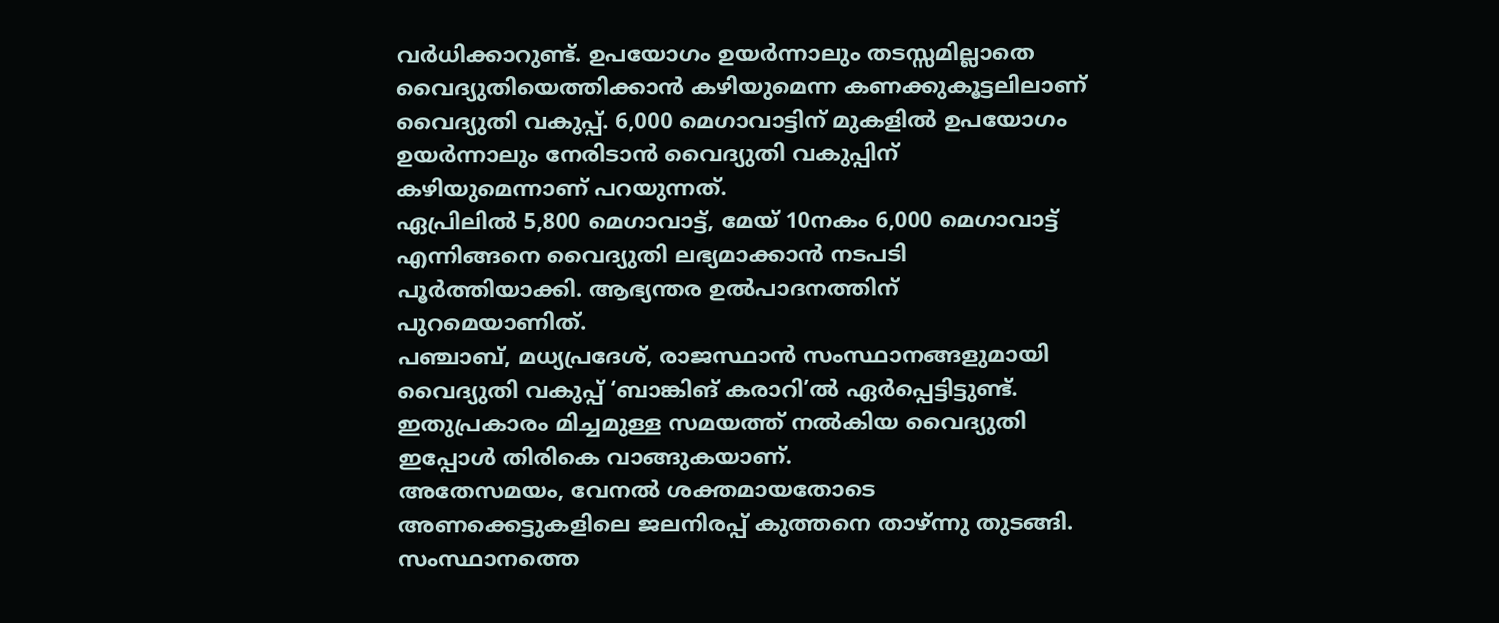വർധിക്കാറുണ്ട്. ഉപയോഗം ഉയർന്നാലും തടസ്സമില്ലാതെ വൈദ്യുതിയെത്തിക്കാൻ കഴിയുമെന്ന കണക്കുകൂട്ടലിലാണ് വൈദ്യുതി വകുപ്പ്. 6,000 മെഗാവാട്ടിന് മുകളിൽ ഉപയോഗം ഉയർന്നാലും നേരിടാൻ വൈദ്യുതി വകുപ്പിന് കഴിയുമെന്നാണ് പറയുന്നത്.
ഏപ്രിലിൽ 5,800 മെഗാവാട്ട്, മേയ് 10നകം 6,000 മെഗാവാട്ട് എന്നിങ്ങനെ വൈദ്യുതി ലഭ്യമാക്കാൻ നടപടി പൂർത്തിയാക്കി. ആഭ്യന്തര ഉൽപാദനത്തിന് പുറമെയാണിത്.
പഞ്ചാബ്, മധ്യപ്രദേശ്, രാജസ്ഥാൻ സംസ്ഥാനങ്ങളുമായി വൈദ്യുതി വകുപ്പ് ‘ബാങ്കിങ് കരാറി’ൽ ഏർപ്പെട്ടിട്ടുണ്ട്. ഇതുപ്രകാരം മിച്ചമുള്ള സമയത്ത് നൽകിയ വൈദ്യുതി ഇപ്പോൾ തിരികെ വാങ്ങുകയാണ്.
അതേസമയം, വേനൽ ശക്തമായതോടെ അണക്കെട്ടുകളിലെ ജലനിരപ്പ് കുത്തനെ താഴ്ന്നു തുടങ്ങി. സംസ്ഥാനത്തെ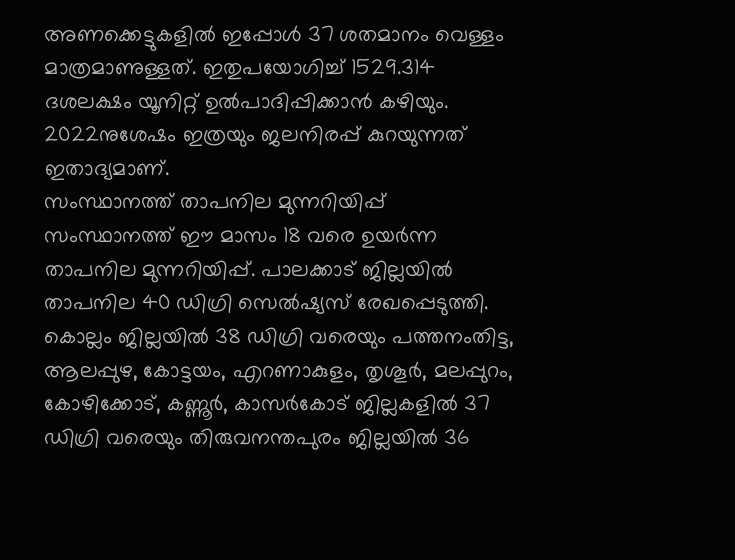അണക്കെട്ടുകളിൽ ഇപ്പോൾ 37 ശതമാനം വെള്ളം മാത്രമാണുള്ളത്. ഇതുപയോഗിച്ച് 1529.314 ദശലക്ഷം യൂനിറ്റ് ഉൽപാദിപ്പിക്കാൻ കഴിയും. 2022നുശേഷം ഇത്രയും ജലനിരപ്പ് കുറയുന്നത് ഇതാദ്യമാണ്.
സംസ്ഥാനത്ത് താപനില മുന്നറിയിപ്പ്
സംസ്ഥാനത്ത് ഈ മാസം 18 വരെ ഉയർന്ന താപനില മുന്നറിയിപ്പ്. പാലക്കാട് ജില്ലയിൽ താപനില 40 ഡിഗ്രി സെൽഷ്യസ് രേഖപ്പെടുത്തി. കൊല്ലം ജില്ലയിൽ 38 ഡിഗ്രി വരെയും പത്തനംതിട്ട, ആലപ്പുഴ, കോട്ടയം, എറണാകുളം, തൃശൂർ, മലപ്പുറം, കോഴിക്കോട്, കണ്ണൂർ, കാസർകോട് ജില്ലകളിൽ 37 ഡിഗ്രി വരെയും തിരുവനന്തപുരം ജില്ലയിൽ 36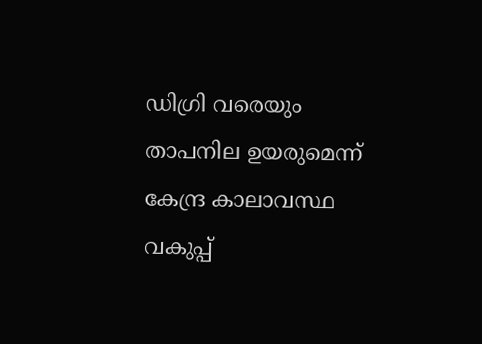ഡിഗ്രി വരെയും താപനില ഉയരുമെന്ന് കേന്ദ്ര കാലാവസ്ഥ വകുപ്പ്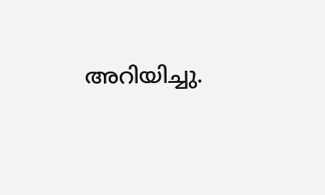അറിയിച്ചു.